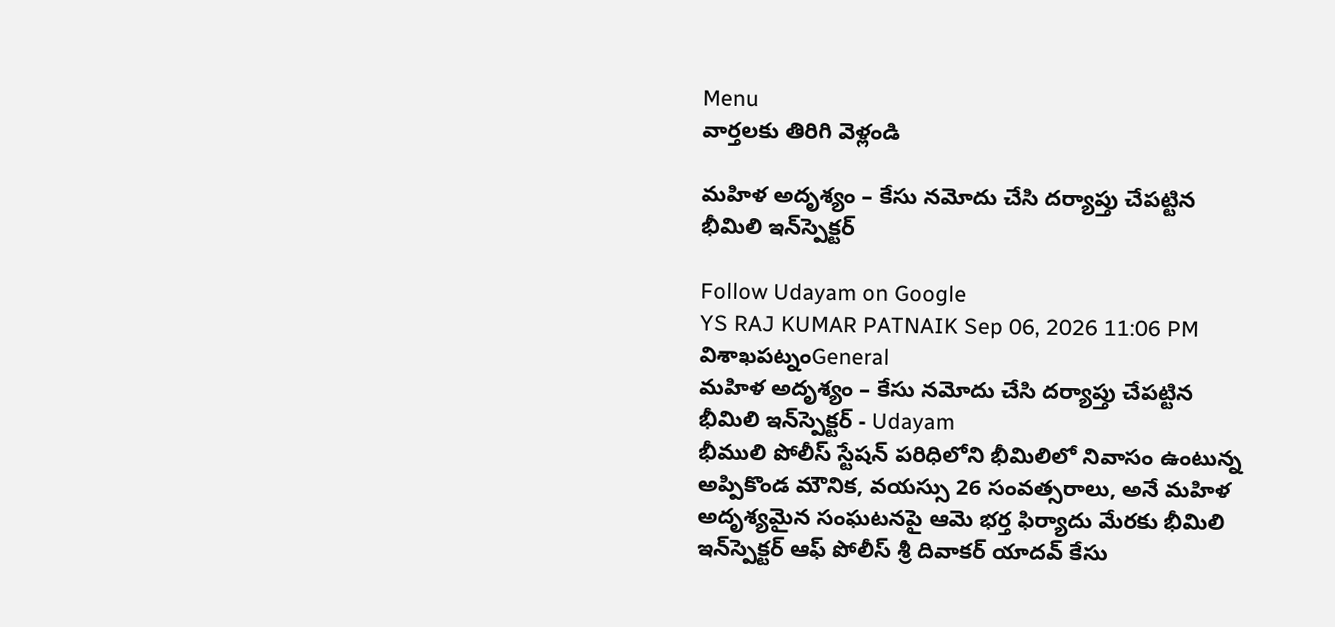Menu
వార్తలకు తిరిగి వెళ్లండి

మహిళ అదృశ్యం – కేసు నమోదు చేసి దర్యాప్తు చేపట్టిన భీమిలి ఇన్‌స్పెక్టర్

Follow Udayam on Google
YS RAJ KUMAR PATNAIK Sep 06, 2026 11:06 PM విశాఖపట్నంGeneral
మహిళ అదృశ్యం – కేసు నమోదు చేసి దర్యాప్తు చేపట్టిన భీమిలి ఇన్‌స్పెక్టర్ - Udayam
భీములి పోలీస్ స్టేషన్ పరిధిలోని భీమిలిలో నివాసం ఉంటున్న అప్పికొండ మౌనిక, వయస్సు 26 సంవత్సరాలు, అనే మహిళ అదృశ్యమైన సంఘటనపై ఆమె భర్త ఫిర్యాదు మేరకు భీమిలి ఇన్‌స్పెక్టర్ ఆఫ్ పోలీస్ శ్రీ దివాకర్ యాదవ్ కేసు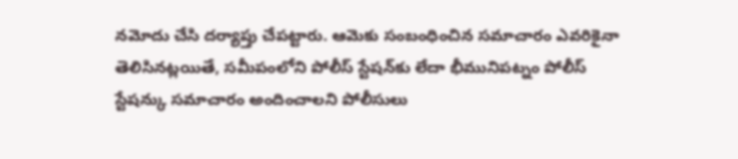నమోదు చేసి దర్యాప్తు చేపట్టారు. ఆమెకు సంబంధించిన సమాచారం ఎవరికైనా తెలిసినట్లయితే, సమీపంలోని పోలీస్ స్టేషన్‌కు లేదా భీమునిపట్నం పోలీస్ స్టేషన్కు సమాచారం అందించాలని పోలీసులు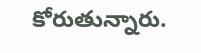కోరుతున్నారు.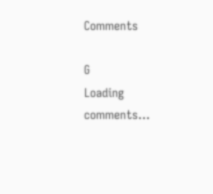Comments

G
Loading comments...